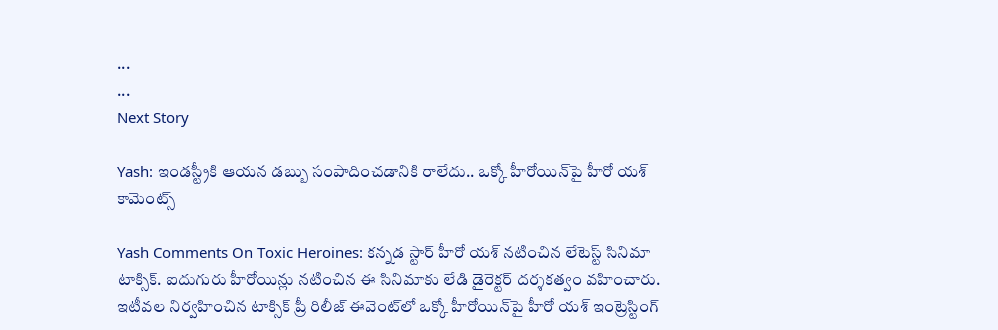...
...
Next Story

Yash: ఇండస్ట్రీకి ఆయన డబ్బు సంపాదించడానికి రాలేదు.. ఒక్కో హీరోయిన్‌పై హీరో యశ్ కామెంట్స్

Yash Comments On Toxic Heroines: కన్నడ స్టార్ హీరో యశ్ నటించిన లేటెస్ట్ సినిమా టాక్సిక్. ఐదుగురు హీరోయిన్లు నటించిన ఈ సినిమాకు లేడి డైరెక్టర్ దర్శకత్వం వహించారు. ఇటీవల నిర్వహించిన టాక్సిక్ ప్రీ రిలీజ్ ఈవెంట్‌లో ఒక్కో హీరోయిన్‌పై హీరో యశ్ ఇంట్రెస్టింగ్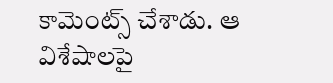కామెంట్స్ చేశాడు. ఆ విశేషాలపై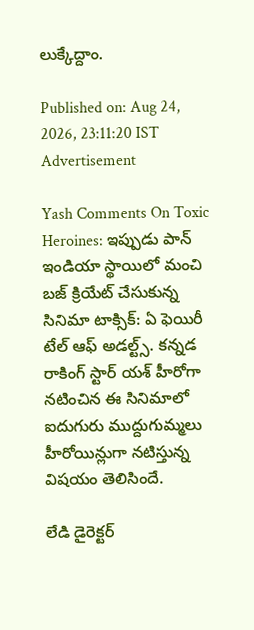లుక్కేద్దాం.

Published on: Aug 24, 2026, 23:11:20 IST
Advertisement

Yash Comments On Toxic Heroines: ఇప్పుడు పాన్ ఇండియా స్థాయిలో మంచి బజ్ క్రియేట్ చేసుకున్న సినిమా టాక్సిక్: ఏ ఫెయిరీ టేల్ ఆఫ్ అడల్ట్స్. కన్నడ రాకింగ్ స్టార్ యశ్ హీరోగా నటించిన ఈ సినిమాలో ఐదుగురు ముద్దుగుమ్మలు హీరోయిన్లుగా నటిస్తున్న విషయం తెలిసిందే.

లేడి డైరెక్టర్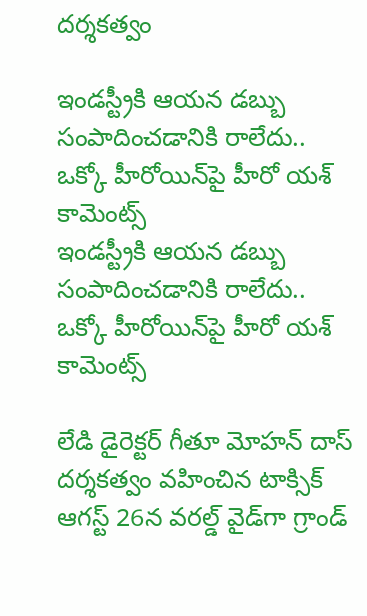దర్శకత్వం

ఇండస్ట్రీకి ఆయన డబ్బు సంపాదించడానికి రాలేదు.. ఒక్కో హీరోయిన్‌పై హీరో యశ్ కామెంట్స్
ఇండస్ట్రీకి ఆయన డబ్బు సంపాదించడానికి రాలేదు.. ఒక్కో హీరోయిన్‌పై హీరో యశ్ కామెంట్స్

లేడి డైరెక్టర్ గీతూ మోహన్ దాస్ దర్శకత్వం వహించిన టాక్సిక్ ఆగస్ట్ 26న వరల్డ్ వైడ్‌గా గ్రాండ్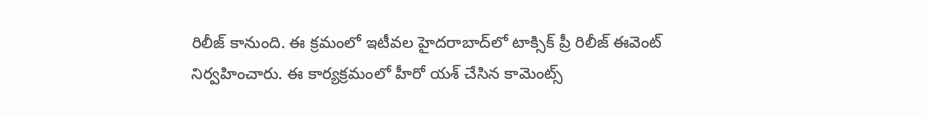రిలీజ్ కానుంది. ఈ క్రమంలో ఇటీవల హైదరాబాద్‌లో టాక్సిక్ ప్రీ రిలీజ్ ఈవెంట్ నిర్వహించారు. ఈ కార్యక్రమంలో హీరో యశ్ చేసిన కామెంట్స్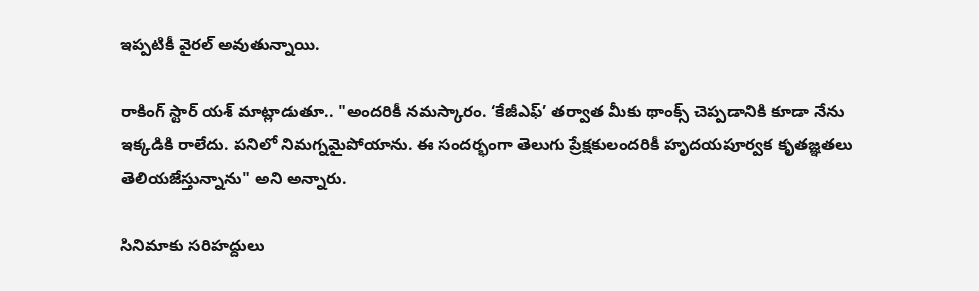ఇప్పటికీ వైరల్ అవుతున్నాయి.

రాకింగ్ స్టార్ యశ్ మాట్లాడుతూ.. "అందరికీ నమస్కారం. ‘కేజీఎఫ్’ తర్వాత మీకు థాంక్స్ చెప్పడానికి కూడా నేను ఇక్కడికి రాలేదు. పనిలో నిమగ్నమైపోయాను. ఈ సందర్భంగా తెలుగు ప్రేక్షకులందరికీ హృదయపూర్వక కృతజ్ఞతలు తెలియజేస్తున్నాను" అని అన్నారు.

సినిమాకు సరిహద్దులు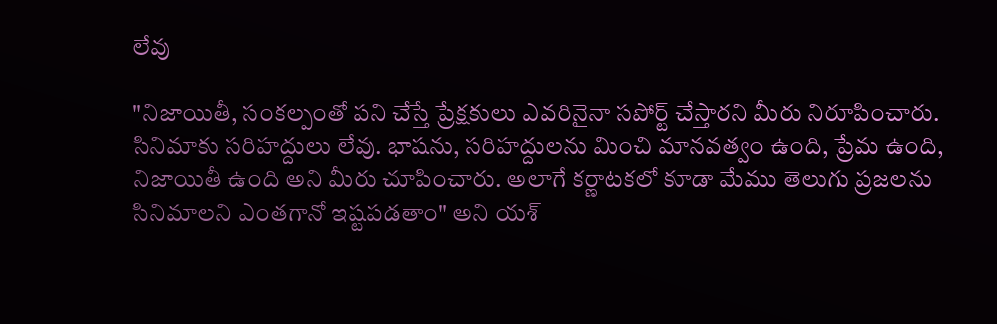లేవు

"నిజాయితీ, సంకల్పంతో పని చేస్తే ప్రేక్షకులు ఎవరినైనా సపోర్ట్ చేస్తారని మీరు నిరూపించారు. సినిమాకు సరిహద్దులు లేవు. భాషను, సరిహద్దులను మించి మానవత్వం ఉంది, ప్రేమ ఉంది, నిజాయితీ ఉంది అని మీరు చూపించారు. అలాగే కర్ణాటకలో కూడా మేము తెలుగు ప్రజలను సినిమాలని ఎంతగానో ఇష్టపడతాం" అని యశ్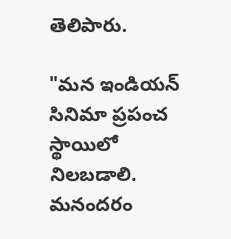తెలిపారు.

"మన ఇండియన్ సినిమా ప్రపంచ స్థాయిలో నిలబడాలి. మనందరం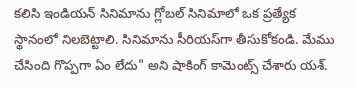కలిసి ఇండియన్ సినిమాను గ్లోబల్ సినిమాలో ఒక ప్రత్యేక స్థానంలో నిలబెట్టాలి. సినిమాను సీరియస్‌గా తీసుకోకండి. మేము చేసింది గొప్పగా ఏం లేదు" అని షాకింగ్ కామెంట్స్ చేశారు యశ్.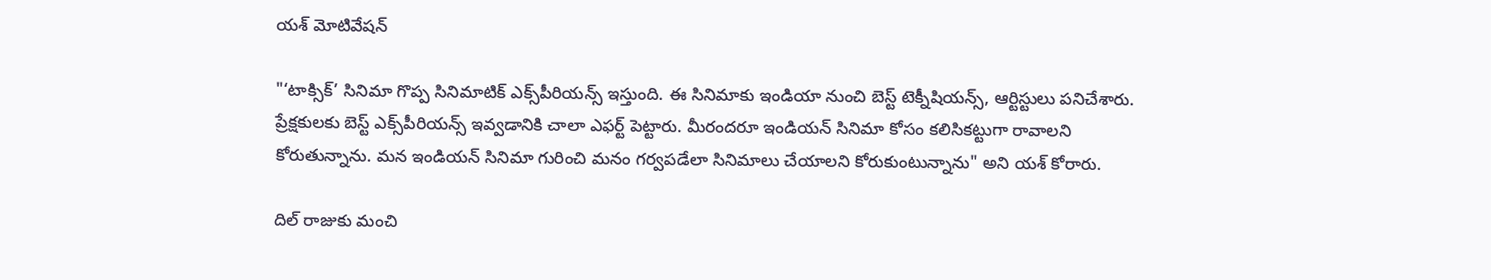యశ్ మోటివేషన్

"‘టాక్సిక్’ సినిమా గొప్ప సినిమాటిక్ ఎక్స్‌పీరియన్స్ ఇస్తుంది. ఈ సినిమాకు ఇండియా నుంచి బెస్ట్ టెక్నీషియన్స్, ఆర్టిస్టులు పనిచేశారు. ప్రేక్షకులకు బెస్ట్ ఎక్స్‌పీరియన్స్ ఇవ్వడానికి చాలా ఎఫర్ట్ పెట్టారు. మీరందరూ ఇండియన్ సినిమా కోసం కలిసికట్టుగా రావాలని కోరుతున్నాను. మన ఇండియన్ సినిమా గురించి మనం గర్వపడేలా సినిమాలు చేయాలని కోరుకుంటున్నాను" అని యశ్ కోరారు.

దిల్ రాజుకు మంచి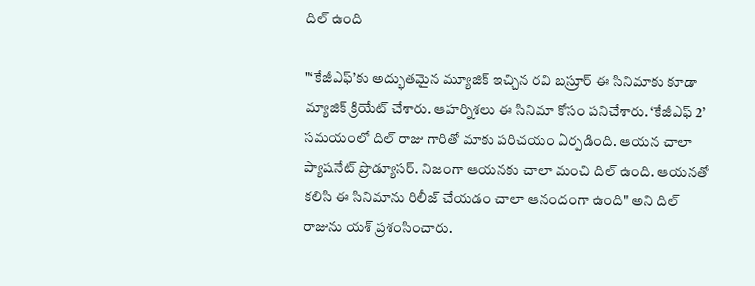దిల్ ఉంది

"‘కేజీఎఫ్’కు అద్భుతమైన మ్యూజిక్ ఇచ్చిన రవి బస్రూర్ ఈ సినిమాకు కూడా మ్యాజిక్ క్రియేట్ చేశారు. ఆహర్నిశలు ఈ సినిమా కోసం పనిచేశారు. ‘కేజీఎఫ్ 2’ సమయంలో దిల్ రాజు గారితో మాకు పరిచయం ఏర్పడింది. ఆయన చాలా ప్యాషనేట్ ప్రొడ్యూసర్. నిజంగా ఆయనకు చాలా మంచి దిల్ ఉంది. ఆయనతో కలిసి ఈ సినిమాను రిలీజ్ చేయడం చాలా ఆనందంగా ఉంది" అని దిల్ రాజును యశ్ ప్రశంసించారు.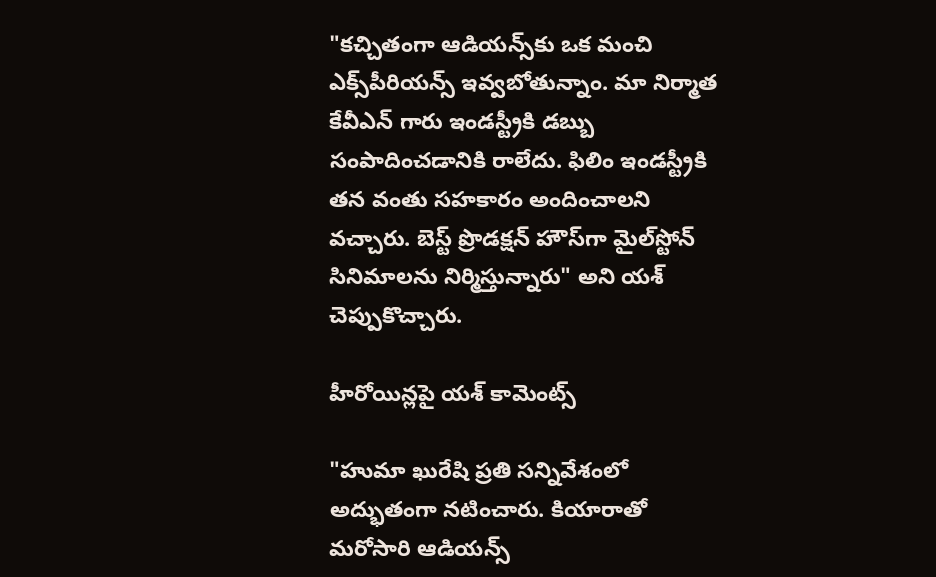"కచ్చితంగా ఆడియన్స్‌కు ఒక మంచి ఎక్స్‌పీరియన్స్ ఇవ్వబోతున్నాం. మా నిర్మాత కేవీఎన్ గారు ఇండస్ట్రీకి డబ్బు సంపాదించడానికి రాలేదు. ఫిలిం ఇండస్ట్రీకి తన వంతు సహకారం అందించాలని వచ్చారు. బెస్ట్ ప్రొడక్షన్ హౌస్‌గా మైల్‌స్టోన్ సినిమాలను నిర్మిస్తున్నారు" అని యశ్ చెప్పుకొచ్చారు.

హీరోయిన్లపై యశ్ కామెంట్స్

"హుమా ఖురేషి ప్రతి సన్నివేశంలో అద్భుతంగా నటించారు. కియారాతో మరోసారి ఆడియన్స్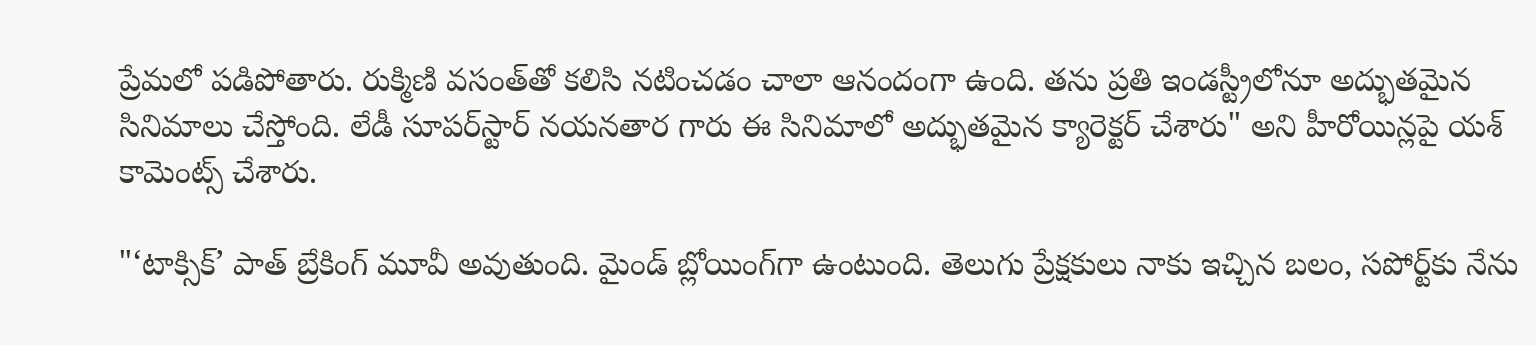ప్రేమలో పడిపోతారు. రుక్మిణి వసంత్‌తో కలిసి నటించడం చాలా ఆనందంగా ఉంది. తను ప్రతి ఇండస్ట్రీలోనూ అద్భుతమైన సినిమాలు చేస్తోంది. లేడీ సూపర్‌స్టార్ నయనతార గారు ఈ సినిమాలో అద్భుతమైన క్యారెక్టర్ చేశారు" అని హీరోయిన్లపై యశ్ కామెంట్స్ చేశారు.

"‘టాక్సిక్’ పాత్ బ్రేకింగ్ మూవీ అవుతుంది. మైండ్ బ్లోయింగ్‌గా ఉంటుంది. తెలుగు ప్రేక్షకులు నాకు ఇచ్చిన బలం, సపోర్ట్‌కు నేను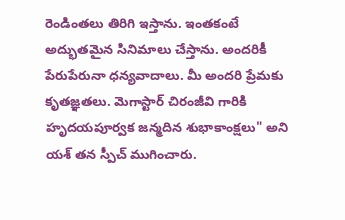రెండింతలు తిరిగి ఇస్తాను. ఇంతకంటే అద్భుతమైన సినిమాలు చేస్తాను. అందరికీ పేరుపేరునా ధన్యవాదాలు. మీ అందరి ప్రేమకు కృతజ్ఞతలు. మెగాస్టార్ చిరంజీవి గారికి హృదయపూర్వక జన్మదిన శుభాకాంక్షలు" అని యశ్ తన స్పీచ్ ముగించారు.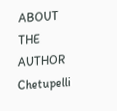ABOUT THE AUTHOR
Chetupelli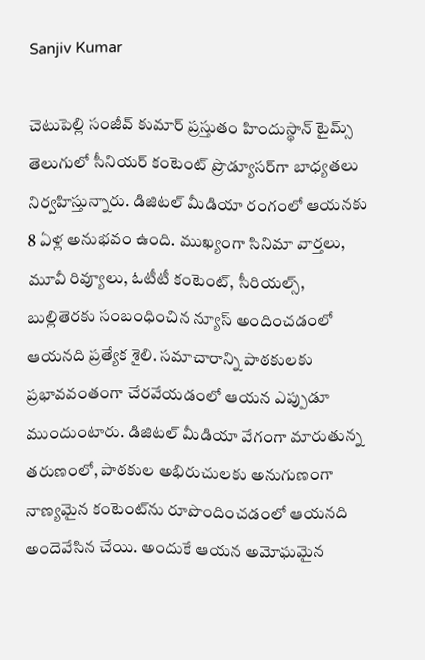Sanjiv Kumar

చెటుపెల్లి సంజీవ్ కుమార్ ప్రస్తుతం హిందుస్థాన్ టైమ్స్ తెలుగులో సీనియర్ కంటెంట్ ప్రొడ్యూసర్‌గా బాధ్యతలు నిర్వహిస్తున్నారు. డిజిటల్ మీడియా రంగంలో ఆయనకు 8 ఏళ్ల అనుభవం ఉంది. ముఖ్యంగా సినిమా వార్తలు, మూవీ రివ్యూలు, ఓటీటీ కంటెంట్, సీరియల్స్, బుల్లితెరకు సంబంధించిన న్యూస్ అందించడంలో ఆయనది ప్రత్యేక శైలి. సమాచారాన్ని పాఠకులకు ప్రభావవంతంగా చేరవేయడంలో ఆయన ఎప్పుడూ ముందుంటారు. డిజిటల్ మీడియా వేగంగా మారుతున్న తరుణంలో, పాఠకుల అభిరుచులకు అనుగుణంగా నాణ్యమైన కంటెంట్‌ను రూపొందించడంలో ఆయనది అందెవేసిన చేయి. అందుకే ఆయన అమోఘమైన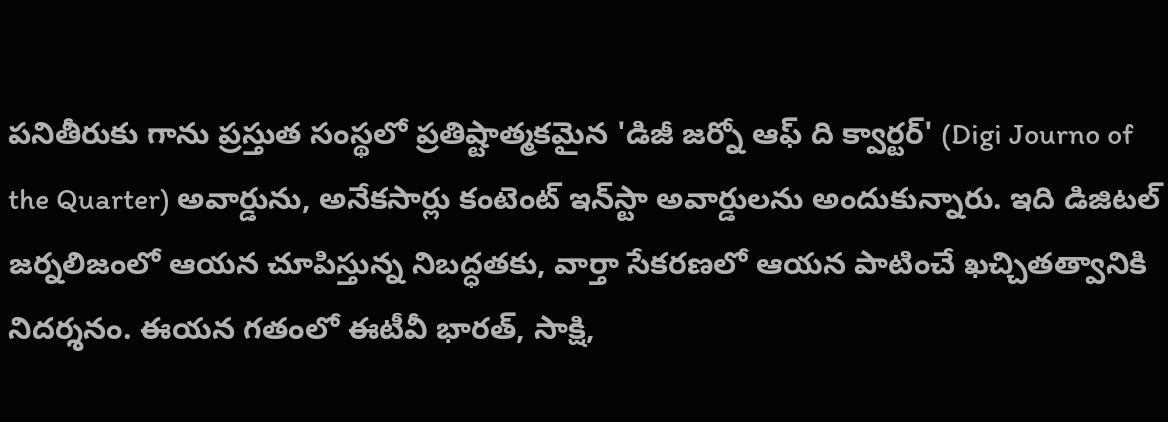పనితీరుకు గాను ప్రస్తుత సంస్థలో ప్రతిష్టాత్మకమైన 'డిజీ జర్నో ఆఫ్ ది క్వార్టర్' (Digi Journo of the Quarter) అవార్డును, అనేకసార్లు కంటెంట్ ఇన్‌స్టా అవార్డులను అందుకున్నారు. ఇది డిజిటల్ జర్నలిజంలో ఆయన చూపిస్తున్న నిబద్ధతకు, వార్తా సేకరణలో ఆయన పాటించే ఖచ్చితత్వానికి నిదర్శనం. ఈయన గతంలో ఈటీవీ భారత్, సాక్షి,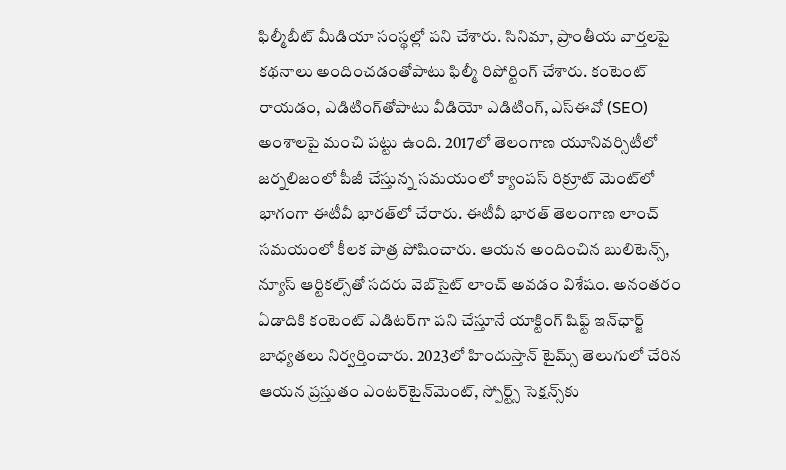ఫిల్మీబీట్ మీడియా సంస్థల్లో పని చేశారు. సినిమా, ప్రాంతీయ వార్తలపై కథనాలు అందించడంతోపాటు ఫిల్మీ రిపోర్టింగ్ చేశారు. కంటెంట్ రాయడం, ఎడిటింగ్‌తోపాటు వీడియో ఎడిటింగ్, ఎస్‌ఈవో (SEO) అంశాలపై మంచి పట్టు ఉంది. 2017లో తెలంగాణ యూనివర్సిటీలో జర్నలిజంలో పీజీ చేస్తున్న సమయంలో క్యాంపస్ రిక్రూట్ మెంట్‌లో భాగంగా ఈటీవీ భారత్‌లో చేరారు. ఈటీవీ భారత్ తెలంగాణ లాంచ్ సమయంలో కీలక పాత్ర పోషించారు. ఆయన అందించిన బులిటెన్స్, న్యూస్ ఆర్టికల్స్‌తో సదరు వెబ్‌సైట్ లాంచ్ అవడం విశేషం. అనంతరం ఏడాదికి కంటెంట్ ఎడిటర్‌గా పని చేస్తూనే యాక్టింగ్ షిఫ్ట్ ఇన్‌ఛార్జ్ బాధ్యతలు నిర్వర్తించారు. 2023లో హిందుస్తాన్ టైమ్స్ తెలుగులో చేరిన ఆయన ప్రస్తుతం ఎంటర్‌టైన్‌మెంట్, స్పోర్ట్స్ సెక్షన్స్‌కు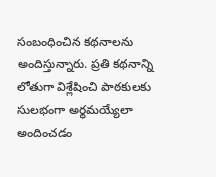సంబంధించిన కథనాలను అందిస్తున్నారు. ప్రతి కథనాన్ని లోతుగా విశ్లేషించి పాఠకులకు సులభంగా అర్థమయ్యేలా అందించడం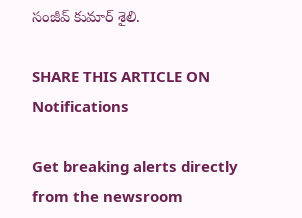సంజీవ్ కుమార్ శైలి.

SHARE THIS ARTICLE ON
Notifications

Get breaking alerts directly from the newsroom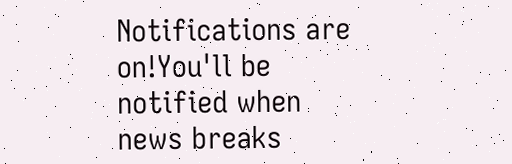Notifications are on!You'll be notified when news breaks